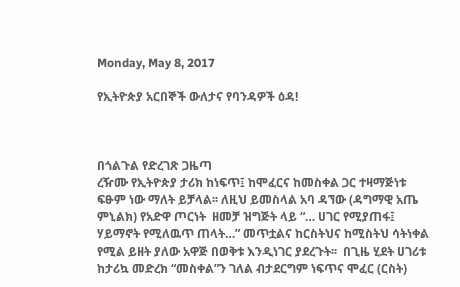Monday, May 8, 2017

የኢትዮጵያ አርበኞች ውለታና የባንዳዎች ዕዳ!



በጎልጉል የድረገጽ ጋዜጣ
ረዥሙ የኢትዮጵያ ታሪክ ከነፍጥ፤ ከሞፈርና ከመስቀል ጋር ተዛማጅነቱ ፍፁም ነው ማለት ይቻላል፡፡ ለዚህ ይመስላል አባ ዳኘው (ዳግማዊ አጤ ምኒልክ) የአድዋ ጦርነት  ዘመቻ ዝግጅት ላይ “… ሀገር የሚያጠፋ፤ ሃይማኖት የሚለዉጥ ጠላት…” መጥቷልና ከርስትህና ከሚስትህ ሳትነቀል የሚል ይዘት ያለው አዋጅ በወቅቱ እንዲነገር ያደረጉት፡፡  በጊዜ ሂደት ሀገሪቱ ከታሪኳ መድረክ “መስቀል”ን ገለል ብታደርግም ነፍጥና ሞፈር (ርስት)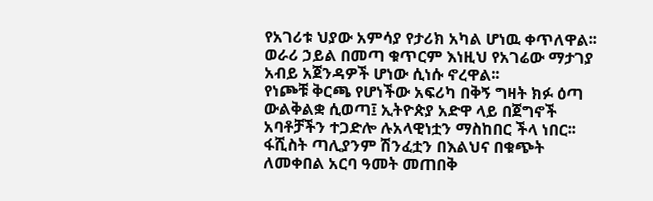የአገሪቱ ህያው አምሳያ የታሪክ አካል ሆነዉ ቀጥለዋል፡፡ ወራሪ ኃይል በመጣ ቁጥርም እነዚህ የአገሬው ማታገያ አብይ አጀንዳዎች ሆነው ሲነሱ ኖረዋል፡፡
የነጮቹ ቅርጫ የሆነችው አፍሪካ በቅኝ ግዛት ክፉ ዕጣ ውልቅልቋ ሲወጣ፤ ኢትዮጵያ አድዋ ላይ በጀግኖች አባቶቻችን ተጋድሎ ሉአላዊነቷን ማስከበር ችላ ነበር፡፡ ፋሺስት ጣሊያንም ሽንፈቷን በእልህና በቁጭት ለመቀበል አርባ ዓመት መጠበቅ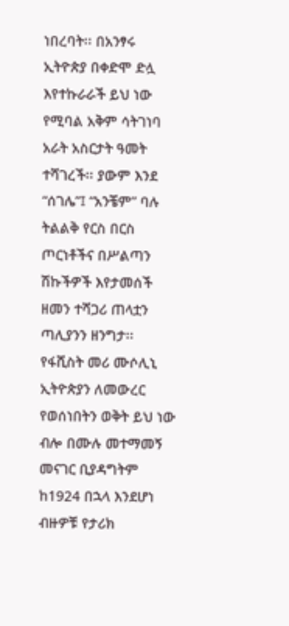ነበረባት፡፡ በአንፃሩ ኢትዮጵያ በቀድሞ ድሏ እየተኩራራች ይህ ነው የሚባል አቅም ሳትገነባ አራት አስርታት ዓመት ተሻገረች፡፡ ያውም እንደ “ሰገሌ”፤ “አንቼም” ባሉ ትልልቅ የርስ በርስ ጦርነቶችና በሥልጣን ሽኩችዎች እየታመሰች ዘመን ተሻጋሪ ጠላቷን ጣሊያንን ዘንግታ፡፡
የፋሺስት መሪ ሙሶሊኒ ኢትዮጵያን ለመውረር የወሰነበትን ወቅት ይህ ነው ብሎ በሙሉ መተማመኝ መናገር ቢያዳግትም ከ1924 በኋላ እንደሆነ ብዙዎቹ የታሪክ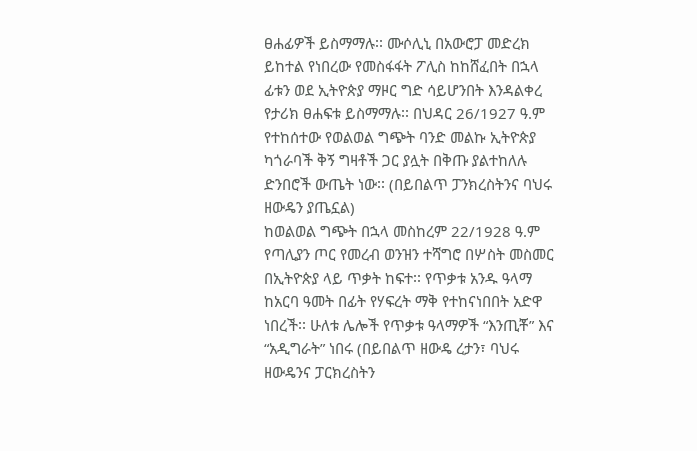ፀሐፊዎች ይስማማሉ፡፡ ሙሶሊኒ በአውሮፓ መድረክ ይከተል የነበረው የመስፋፋት ፖሊስ ከከሸፈበት በኋላ ፊቱን ወደ ኢትዮጵያ ማዞር ግድ ሳይሆንበት እንዳልቀረ የታሪክ ፀሐፍቱ ይስማማሉ፡፡ በህዳር 26/1927 ዓ.ም የተከሰተው የወልወል ግጭት ባንድ መልኩ ኢትዮጵያ ካጎራባች ቅኝ ግዛቶች ጋር ያሏት በቅጡ ያልተከለሉ ድንበሮች ውጤት ነው፡፡ (በይበልጥ ፓንክረስትንና ባህሩ ዘውዴን ያጤኗል)
ከወልወል ግጭት በኋላ መስከረም 22/1928 ዓ.ም የጣሊያን ጦር የመረብ ወንዝን ተሻግሮ በሦስት መስመር በኢትዮጵያ ላይ ጥቃት ከፍተ፡፡ የጥቃቱ አንዱ ዓላማ ከአርባ ዓመት በፊት የሃፍረት ማቅ የተከናነበበት አድዋ ነበረች፡፡ ሁለቱ ሌሎች የጥቃቱ ዓላማዎች “እንጢቾ” እና “አዲግራት” ነበሩ (በይበልጥ ዘውዴ ረታን፣ ባህሩ ዘውዴንና ፓርክረስትን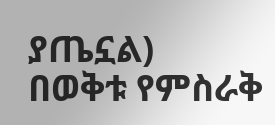ያጤኗል)
በወቅቱ የምስራቅ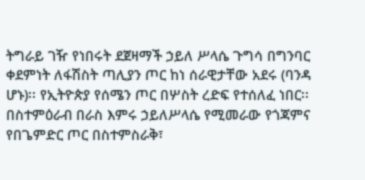ትግራይ ገዥ የነበሩት ደጀዛማች ኃይለ ሥላሴ ጉግሳ በግንባር ቀደምነት ለፋሽስት ጣሊያን ጦር ከነ ሰራዊታቸው አደሩ (ባንዳ ሆኑ)፡፡ የኢትዮጵያ የሰሜን ጦር በሦስት ረድፍ የተሰለፈ ነበር፡፡ በስተምዕራብ በራስ እምሩ ኃይለሥላሴ የሚመራው የጎጃምና የበጌምድር ጦር በስተምስራቅ፣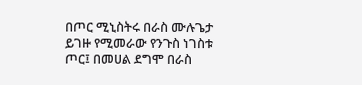በጦር ሚኒስትሩ በራስ ሙሉጌታ ይገዙ የሚመራው የንጉስ ነገስቱ ጦር፤ በመሀል ደግሞ በራስ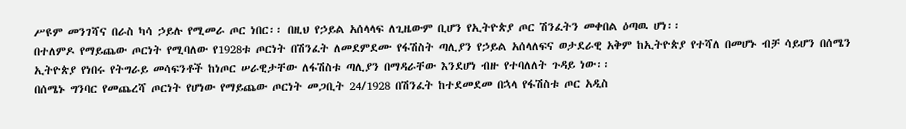ሥዩም መንገሻና በራስ ካሳ ኃይሉ የሚመራ ጦር ነበር፡፡ በዚህ የኃይል አሰላላፍ ለጊዜውም ቢሆን የኢትዮጵያ ጦር ሽንፈትን መቀበል ዕጣዉ ሆነ፡፡
በተለምዶ የማይጨው ጦርነት የሚባለው የ1928ቱ ጦርነት በሽንፈት ለመደምደሙ የፋሽስት ጣሊያን የኃይል አሰላለፍና ወታደራዊ አቅም ከኢትዮጵያ የተሻለ በመሆኑ ብቻ ሳይሆን በሰሜን ኢትዮጵያ የነበሩ የትግራይ መሳፍንቶች ከነጦር ሠራዊታቸው ለፋሽስቱ ጣሊያን በማዳራቸው እንደሆነ ብዙ የተባለለት ጉዳይ ነው፡፡
በሰሜኑ ግንባር የመጨረሻ ጦርነት የሆነው የማይጨው ጦርነት መጋቢት 24/1928 በሽንፈት ከተደመደመ በኋላ የፋሽስቱ ጦር አዲስ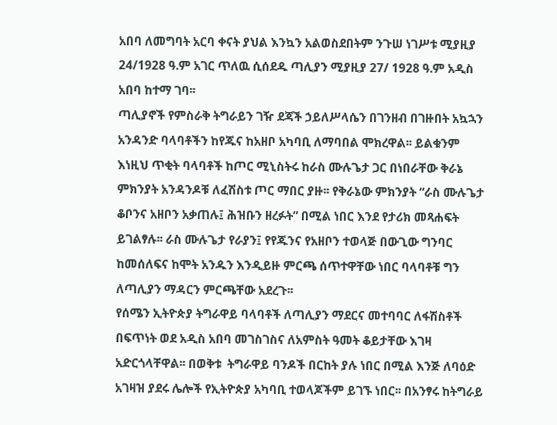አበባ ለመግባት አርባ ቀናት ያህል እንኳን አልወስደበትም ንጉሠ ነገሥቱ ሚያዚያ 24/1928 ዓ.ም አገር ጥለዉ ሲሰደዱ ጣሊያን ሚያዚያ 27/ 1928 ዓ.ም አዲስ አበባ ከተማ ገባ፡፡
ጣሊያኖች የምስራቅ ትግራይን ገዥ ደጃች ኃይለሥላሴን በገንዘብ በገዙበት አኳኋን አንዳንድ ባላባቶችን ከየጁና ከአዘቦ አካባቢ ለማባበል ሞክረዋል፡፡ ይልቁንም እነዚህ ጥቂት ባላባቶች ከጦር ሚኒስትሩ ከራስ ሙሉጌታ ጋር በነበራቸው ቅራኔ ምክንያት አንዳንዶቹ ለፈሽስቱ ጦር ማበር ያዙ፡፡ የቅራኔው ምክንያት “ራስ ሙሉጌታ ቆቦንና አዘቦን አቃጠሉ፤ ሕዝቡን ዘረፉት” በሚል ነበር እንደ የታሪክ መጻሐፍት ይገልፃሉ፡፡ ራስ ሙሉጌታ የራያን፤ የየጁንና የአዘቦን ተወላጅ በውጊው ግንባር ከመሰለፍና ከሞት አንዱን እንዲይዙ ምርጫ ሰጥተዋቸው ነበር ባላባቶቹ ግን ለጣሊያን ማዳርን ምርጫቸው አደረጉ፡፡
የሰሜን ኢትዮጵያ ትግራዋይ ባላባቶች ለጣሊያን ማደርና መተባባር ለፋሽስቶች በፍጥነት ወደ አዲስ አበባ መገስገስና ለአምስት ዓመት ቆይታቸው እገዛ አድርጎላቸዋል፡፡ በወቅቱ  ትግራዋይ ባንዶች በርከት ያሉ ነበር በሚል እንጅ ለባዕድ አገዛዝ ያደሩ ሌሎች የኢትዮጵያ አካባቢ ተወላጆችም ይገኙ ነበር፡፡ በአንፃሩ ከትግራይ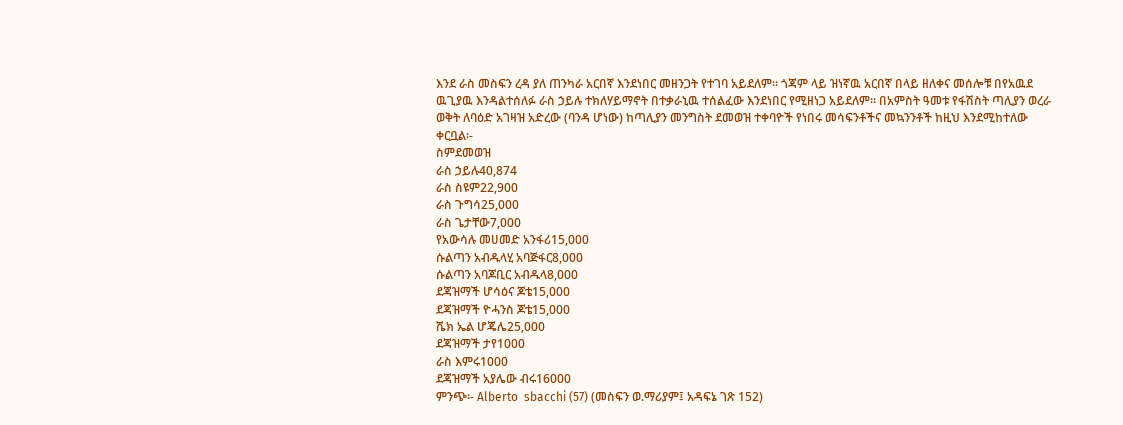እንደ ራስ መስፍን ረዳ ያለ ጠንካራ አርበኛ እንደነበር መዘንጋት የተገባ አይደለም፡፡ ጎጃም ላይ ዝነኛዉ አርበኛ በላይ ዘለቀና መሰሎቹ በየአዉደ ዉጊያዉ እንዳልተሰለፉ ራስ ኃይሉ ተክለሃይማኖት በተቃራኒዉ ተሰልፈው እንደነበር የሚዘነጋ አይደለም፡፡ በአምስት ዓመቱ የፋሽስት ጣሊያን ወረራ ወቅት ለባዕድ አገዛዝ አድረው (ባንዳ ሆነው) ከጣሊያን መንግስት ደመወዝ ተቀባዮች የነበሩ መሳፍንቶችና መኳንንቶች ከዚህ እንደሚከተለው ቀርቧል፡-
ስምደመወዝ
ራስ ኃይሉ40,874
ራስ ስዩም22,900
ራስ ጉግሳ25,000
ራስ ጌታቸው7,000
የአውሳሉ መሀመድ አንፋሪ15,000
ሱልጣን አብዱላሂ አባጅፋር8,000
ሱልጣን አባጆቢር አብዱላ8,000
ደጃዝማች ሆሳዕና ጆቴ15,000
ደጃዝማች ዮሓንስ ጆቴ15,000
ሼክ ኤል ሆጄሌ25,000
ደጃዝማች ታየ1000
ራስ እምሩ1000
ደጃዝማች አያሌው ብሩ16000
ምንጭ፡- Alberto  sbacchi (57) (መስፍን ወ.ማሪያም፤ አዳፍኔ ገጽ 152)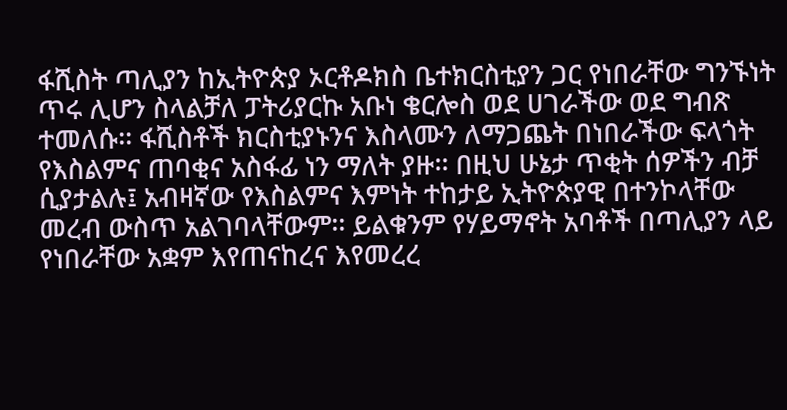ፋሺስት ጣሊያን ከኢትዮጵያ ኦርቶዶክስ ቤተክርስቲያን ጋር የነበራቸው ግንኙነት ጥሩ ሊሆን ስላልቻለ ፓትሪያርኩ አቡነ ቄርሎስ ወደ ሀገራችው ወደ ግብጽ ተመለሱ፡፡ ፋሺስቶች ክርስቲያኑንና እስላሙን ለማጋጨት በነበራችው ፍላጎት የእስልምና ጠባቂና አስፋፊ ነን ማለት ያዙ፡፡ በዚህ ሁኔታ ጥቂት ሰዎችን ብቻ ሲያታልሉ፤ አብዛኛው የእስልምና እምነት ተከታይ ኢትዮጵያዊ በተንኮላቸው መረብ ውስጥ አልገባላቸውም፡፡ ይልቁንም የሃይማኖት አባቶች በጣሊያን ላይ የነበራቸው አቋም እየጠናከረና እየመረረ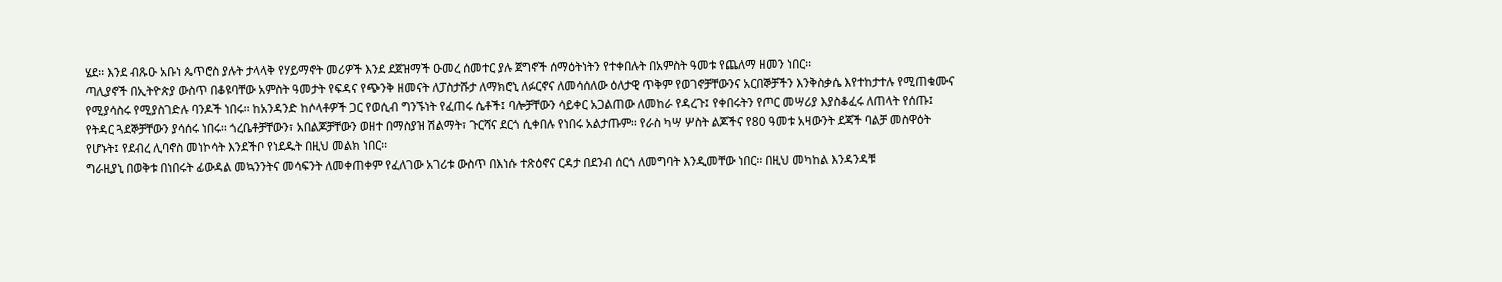ሄደ፡፡ እንደ ብጹዑ አቡነ ጴጥሮስ ያሉት ታላላቅ የሃይማኖት መሪዎች እንደ ደጀዝማች ዑመረ ሰመተር ያሉ ጀግኖች ሰማዕትነትን የተቀበሉት በአምስት ዓመቱ የጨለማ ዘመን ነበር፡፡
ጣሊያኖች በኢትዮጵያ ውስጥ በቆዩባቸው አምስት ዓመታት የፍዳና የጭንቅ ዘመናት ለፓስታሹታ ለማክሮኒ ለፉርኖና ለመሳሰለው ዕለታዊ ጥቅም የወገኖቻቸውንና አርበኞቻችን እንቅስቃሴ እየተከታተሉ የሚጠቁሙና የሚያሳስሩ የሚያስገድሉ ባንዶች ነበሩ፡፡ ከአንዳንድ ከሶላቶዎች ጋር የወሲብ ግንኙነት የፈጠሩ ሴቶች፤ ባሎቻቸውን ሳይቀር አጋልጠው ለመከራ የዳረጉ፤ የቀበሩትን የጦር መሣሪያ እያስቆፈሩ ለጠላት የሰጡ፤ የትዳር ጓደኞቻቸውን ያሳሰሩ ነበሩ፡፡ ጎረቤቶቻቸውን፣ አበልጆቻቸውን ወዘተ በማስያዝ ሽልማት፣ ጉርሻና ደርጎ ሲቀበሉ የነበሩ አልታጡም፡፡ የራስ ካሣ ሦስት ልጆችና የ80 ዓመቱ አዛውንት ደጃች ባልቻ መስዋዕት የሆኑት፤ የደብረ ሊባኖስ መነኮሳት እንደችቦ የነደዱት በዚህ መልክ ነበር፡፡
ግራዚያኒ በወቅቱ በነበሩት ፊውዳል መኳንንትና መሳፍንት ለመቀጠቀም የፈለገው አገሪቱ ውስጥ በእነሱ ተጽዕኖና ርዳታ በደንብ ሰርጎ ለመግባት እንዲመቸው ነበር፡፡ በዚህ መካከል እንዳንዳቹ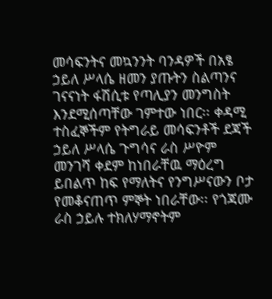መሳፍንትና መኳንንት ባንዳዎች በአፄ  ኃይለ ሥላሴ ዘመን ያጡትን ስልጣንና ገናናነት ፋሽሲቱ የጣሊያን መንግስት እንደሚሰጣቸው ገምተው ነበር፡፡ ቀዳሚ ተስፈኞችም የትግራይ መሳፍንቶች ደጃች ኃይለ ሥላሴ ጉግሳና ራስ ሥዮም መንገሻ ቀደም ከነበራቸዉ ማዕረግ ይበልጥ ከፍ የማለትና የንግሥናውን ቦታ የመቆናጠጥ ምኞት ነበራቸው፡፡ የጎጃሙ ራስ ኃይሉ ተክለሃማኖትም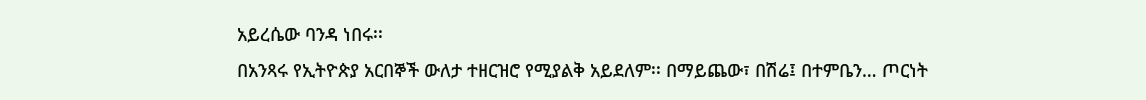አይረሴው ባንዳ ነበሩ፡፡
በአንጻሩ የኢትዮጵያ አርበኞች ውለታ ተዘርዝሮ የሚያልቅ አይደለም፡፡ በማይጨው፣ በሽሬ፤ በተምቤን… ጦርነት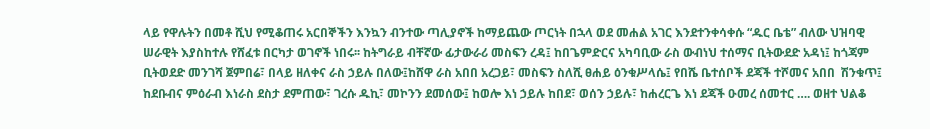ላይ የዋሉትን በመቶ ሺህ የሚቆጠሩ አርበኞችን እንኳን ብንተው ጣሊያኖች ከማይጨው ጦርነት በኋላ ወደ መሐል አገር እንደተንቀሳቀሱ “ዱር ቤቴ” ብለው ህዝባዊ ሠራዊት እያስከተሉ የሸፈቱ በርካታ ወገኖች ነበሩ፡፡ ከትግራይ ብቸኛው ፊታውራሪ መስፍን ረዳ፤ ከበጌምድርና አካባቢው ራስ ውብነህ ተሰማና ቢትውደድ አዳነ፤ ከጎጃም ቢትወደድ መንገሻ ጀምበሬ፣ በላይ ዘለቀና ራስ ኃይሉ በለው፤ከሸዋ ራስ አበበ አረጋይ፣ መስፍን ስለሺ ፀሐይ ዕንቁሥላሴ፤ የበሼ ቤተሰቦች ደጃች ተሾመና አበበ  ሽንቁጥ፤ ከደቡብና ምዕራብ እነራስ ደስታ ደምጠው፣ ገረሱ ዱኪ፣ መኮንን ደመሰው፤ ከወሎ እነ ኃይሉ ከበደ፣ ወሰን ኃይሉ፣ ከሐረርጌ እነ ደጃች ዑመረ ሰመተር …. ወዘተ ህልቆ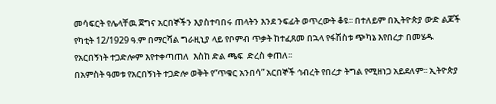መሳፍርት የሌላቸዉ ጀግና አርበኞችን እያስተባበሩ ጠላትን እንደ ንፍፊት ወጥረውት ቆዩ፡፡ በተለይም በኢትዮጵያ ውድ ልጆች የካቲት 12/1929 ዓ.ም በማርሻል ግራዚኒያ ላይ የቦምብ ጥቃት ከተፈጸመ በኋላ የፋሽስቱ ጭካኔ እየበረታ በመሄዱ የአርበኝነት ተጋድሎም እየተቀጣጠለ  እስከ ድል ጫፍ  ድረስ ቀጠለ፡፡
በአምስት ዓመቱ የአርበኝነት ተጋድሎ ወቅት የ“ጥቁር አንበሳ” አርበኞች ኅብረት የበረታ ትግል የሚዘነጋ አይደለም፡፡ ኢትዮጵያ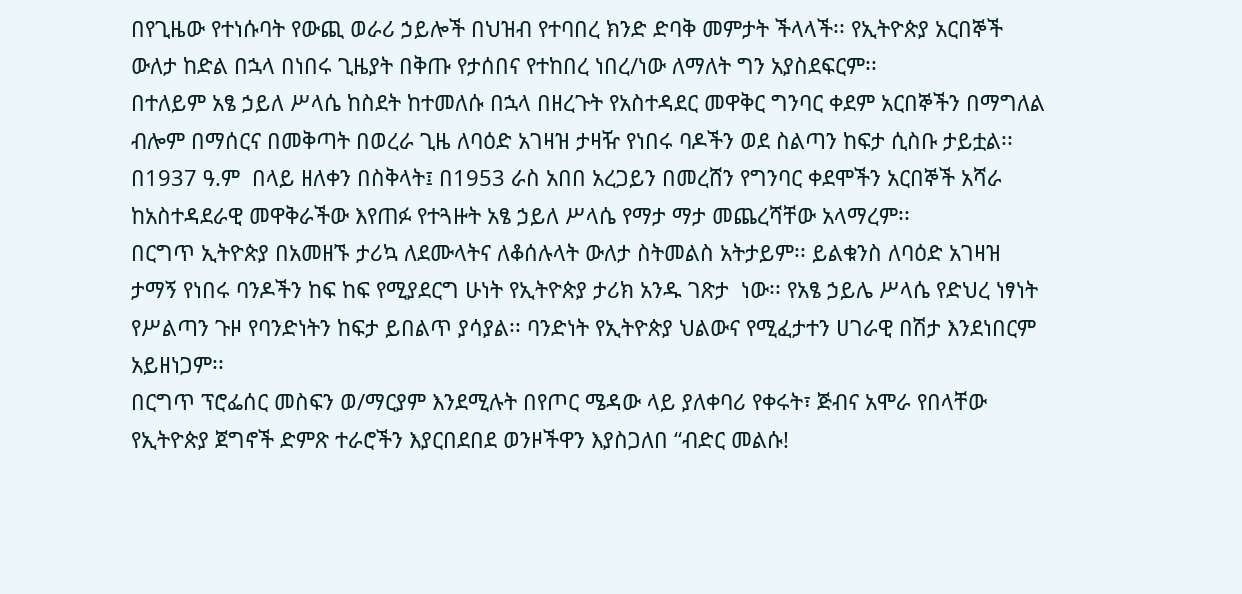በየጊዜው የተነሱባት የውጪ ወራሪ ኃይሎች በህዝብ የተባበረ ክንድ ድባቅ መምታት ችላላች፡፡ የኢትዮጵያ አርበኞች ውለታ ከድል በኋላ በነበሩ ጊዜያት በቅጡ የታሰበና የተከበረ ነበረ/ነው ለማለት ግን አያስደፍርም፡፡
በተለይም አፄ ኃይለ ሥላሴ ከስደት ከተመለሱ በኋላ በዘረጉት የአስተዳደር መዋቅር ግንባር ቀደም አርበኞችን በማግለል ብሎም በማሰርና በመቅጣት በወረራ ጊዜ ለባዕድ አገዛዝ ታዛዥ የነበሩ ባዶችን ወደ ስልጣን ከፍታ ሲስቡ ታይቷል፡፡ በ1937 ዓ.ም  በላይ ዘለቀን በስቅላት፤ በ1953 ራስ አበበ አረጋይን በመረሸን የግንባር ቀደሞችን አርበኞች አሻራ ከአስተዳደራዊ መዋቅራችው እየጠፉ የተጓዙት አፄ ኃይለ ሥላሴ የማታ ማታ መጨረሻቸው አላማረም፡፡
በርግጥ ኢትዮጵያ በአመዘኙ ታሪኳ ለደሙላትና ለቆሰሉላት ውለታ ስትመልስ አትታይም፡፡ ይልቁንስ ለባዕድ አገዛዝ ታማኝ የነበሩ ባንዶችን ከፍ ከፍ የሚያደርግ ሁነት የኢትዮጵያ ታሪክ አንዱ ገጽታ  ነው፡፡ የአፄ ኃይሌ ሥላሴ የድህረ ነፃነት የሥልጣን ጉዞ የባንድነትን ከፍታ ይበልጥ ያሳያል፡፡ ባንድነት የኢትዮጵያ ህልውና የሚፈታተን ሀገራዊ በሽታ እንደነበርም አይዘነጋም፡፡
በርግጥ ፕሮፌሰር መስፍን ወ/ማርያም እንደሚሉት በየጦር ሜዳው ላይ ያለቀባሪ የቀሩት፣ ጅብና አሞራ የበላቸው የኢትዮጵያ ጀግኖች ድምጽ ተራሮችን እያርበደበደ ወንዞችዋን እያስጋለበ “ብድር መልሱ!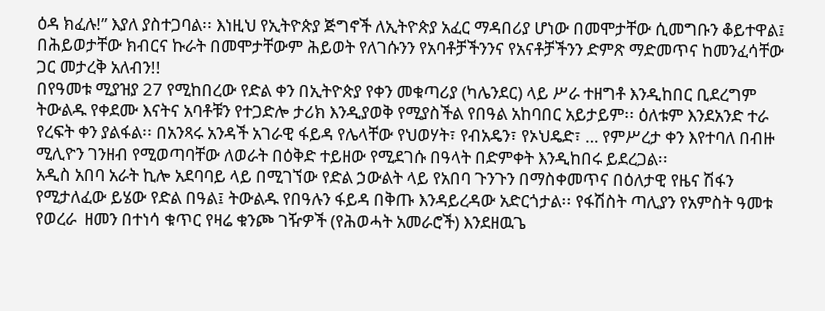ዕዳ ክፈሉ!” እያለ ያስተጋባል፡፡ እነዚህ የኢትዮጵያ ጅግኖች ለኢትዮጵያ አፈር ማዳበሪያ ሆነው በመሞታቸው ሲመግቡን ቆይተዋል፤ በሕይወታቸው ክብርና ኩራት በመሞታቸውም ሕይወት የለገሱንን የአባቶቻችንንና የአናቶቻችንን ድምጽ ማድመጥና ከመንፈሳቸው ጋር መታረቅ አለብን!!
በየዓመቱ ሚያዝያ 27 የሚከበረው የድል ቀን በኢትዮጵያ የቀን መቁጣሪያ (ካሌንደር) ላይ ሥራ ተዘግቶ እንዲከበር ቢደረግም ትውልዱ የቀደሙ እናትና አባቶቹን የተጋድሎ ታሪክ እንዲያወቅ የሚያስችል የበዓል አከባበር አይታይም፡፡ ዕለቱም እንደአንድ ተራ የረፍት ቀን ያልፋል፡፡ በአንጻሩ አንዳች አገራዊ ፋይዳ የሌላቸው የህወሃት፣ የብአዴን፣ የኦህዴድ፣ … የምሥረታ ቀን እየተባለ በብዙ ሚሊዮን ገንዘብ የሚወጣባቸው ለወራት በዕቅድ ተይዘው የሚደገሱ በዓላት በድምቀት እንዲከበሩ ይደረጋል፡፡
አዲስ አበባ አራት ኪሎ አደባባይ ላይ በሚገኘው የድል ኃውልት ላይ የአበባ ጉንጉን በማስቀመጥና በዕለታዊ የዜና ሽፋን የሚታለፈው ይሄው የድል በዓል፤ ትውልዱ የበዓሉን ፋይዳ በቅጡ እንዳይረዳው አድርጎታል፡፡ የፋሽስት ጣሊያን የአምስት ዓመቱ የወረራ  ዘመን በተነሳ ቁጥር የዛሬ ቁንጮ ገዥዎች (የሕወሓት አመራሮች) እንደዘዉጌ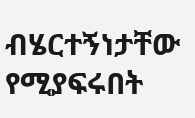ብሄርተኝነታቸው የሚያፍሩበት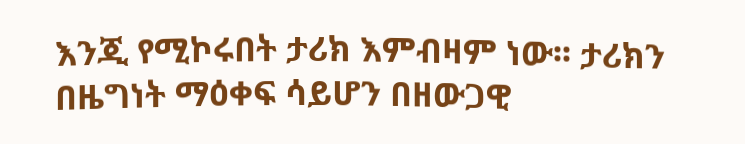እንጂ የሚኮሩበት ታሪክ እምብዛም ነው፡፡ ታሪክን በዜግነት ማዕቀፍ ሳይሆን በዘውጋዊ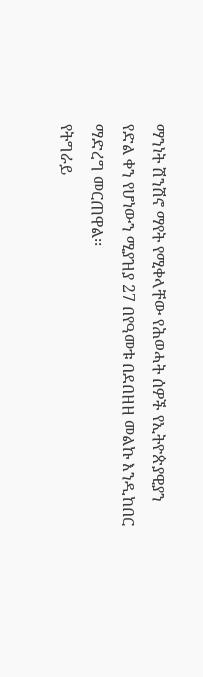ማንነት ሽንሽኖ ማየት የሚቀላቸው የሕወሓት ሰዎች የኢትዮጵያዊያን የድል ቀን የሆነውን ሚያዝያ 27 በየዓመቱ በደበዘዘ መልኩ እንዲከበር ማድረግ መርጠዋል፡፡
የትግራይ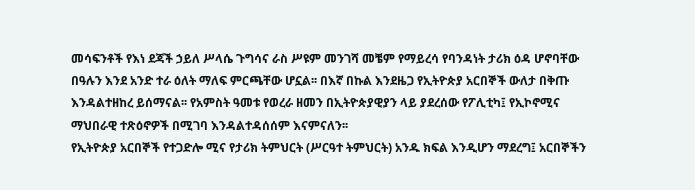መሳፍንቶች የእነ ደጃች ኃይለ ሥላሴ ጉግሳና ራስ ሥዩም መንገሻ መቼም የማይረሳ የባንዳነት ታሪክ ዕዳ ሆኖባቸው በዓሉን እንደ አንድ ተራ ዕለት ማለፍ ምርጫቸው ሆኗል፡፡ በእኛ በኩል እንደዜጋ የኢትዮጵያ አርበኞች ውለታ በቅጡ እንዳልተዘከረ ይሰማናል፡፡ የአምስት ዓመቱ የወረራ ዘመን በኢትዮጵያዊያን ላይ ያደረሰው የፖሊቲካ፤ የኢኮኖሚና ማህበራዊ ተጽዕኖዎች በሚገባ እንዳልተዳሰሰም እናምናለን፡፡
የኢትዮጵያ አርበኞች የተጋድሎ ሚና የታሪክ ትምህርት (ሥርዓተ ትምህርት) አንዱ ክፍል እንዲሆን ማደረግ፤ አርበኞችን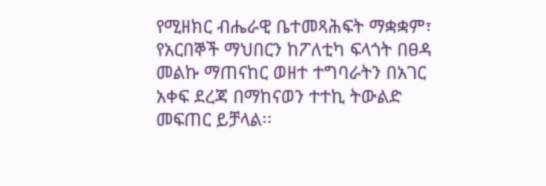የሚዘክር ብሔራዊ ቤተመጻሕፍት ማቋቋም፣ የአርበኞች ማህበርን ከፖለቲካ ፍላጎት በፀዳ መልኩ ማጠናከር ወዘተ ተግባራትን በአገር አቀፍ ደረጃ በማከናወን ተተኪ ትውልድ መፍጠር ይቻላል፡፡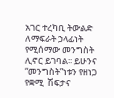አገር ተረካቢ ትውልድ ለማፍራት ኃላፊነት የሚሰማው መንግስት ሊኖር ይገባል፡፡ ይሁንና “መንግስት”ነቱን የዘነጋ የቋሚ  ሽፍታና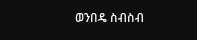ወንበዴ ስብስብ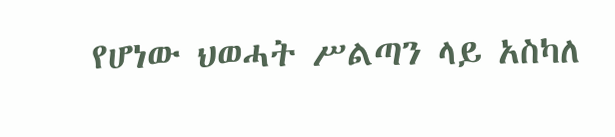የሆነው ህወሓት ሥልጣን ላይ አስካለ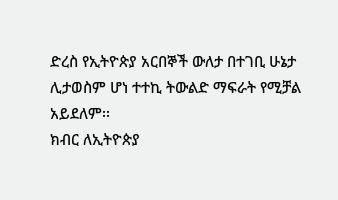ድረስ የኢትዮጵያ አርበኞች ውለታ በተገቢ ሁኔታ ሊታወስም ሆነ ተተኪ ትውልድ ማፍራት የሚቻል አይደለም፡፡
ክብር ለኢትዮጵያ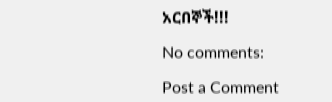አርበኞች!!!

No comments:

Post a Comment